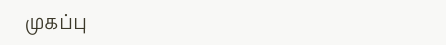முகப்பு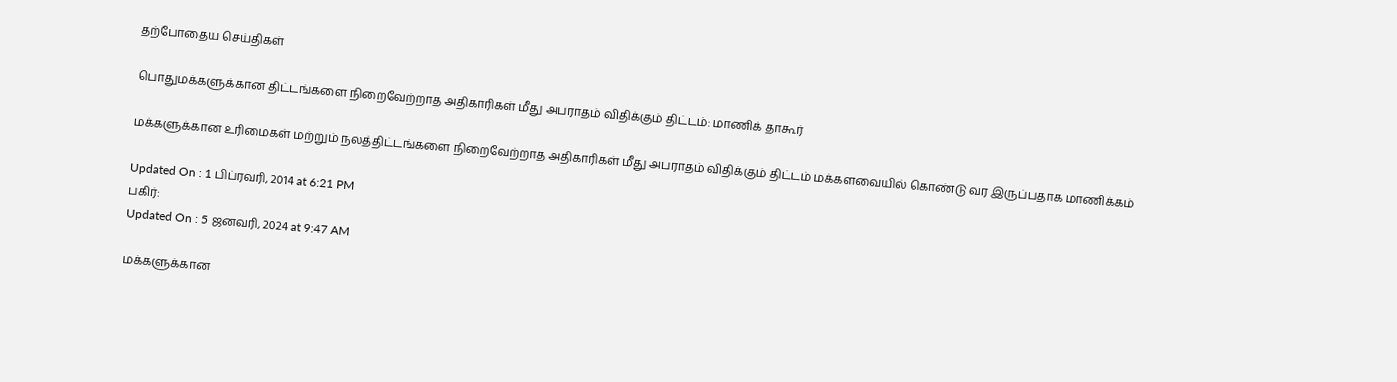தற்போதைய செய்திகள்

பொதுமக்களுக்கான திட்டங்களை நிறைவேற்றாத அதிகாரிகள் மீது அபராதம் விதிக்கும் திட்டம்: மாணிக் தாகூர்

மக்களுக்கான உரிமைகள் மற்றும் நலத்திட்டங்களை நிறைவேற்றாத அதிகாரிகள் மீது அபராதம் விதிக்கும் திட்டம் மக்களவையில் கொண்டு வர இருப்பதாக மாணிக்கம்

Updated On : 1 பிப்ரவரி, 2014 at 6:21 PM
பகிர்:
Updated On : 5 ஜனவரி, 2024 at 9:47 AM

மக்களுக்கான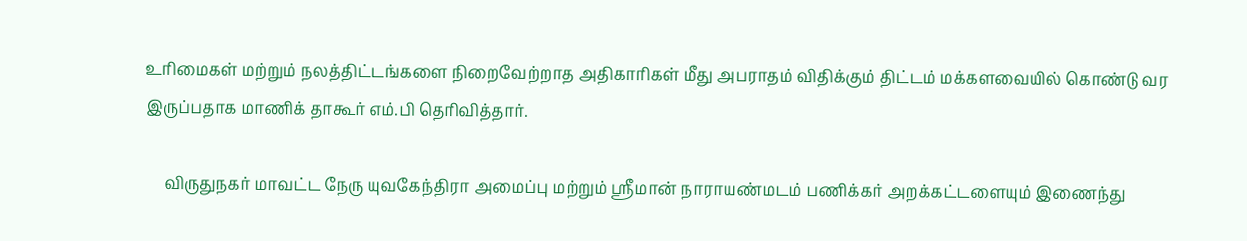உரிமைகள் மற்றும் நலத்திட்டங்களை நிறைவேற்றாத அதிகாரிகள் மீது அபராதம் விதிக்கும் திட்டம் மக்களவையில் கொண்டு வர இருப்பதாக மாணிக் தாகூர் எம்.பி தெரிவித்தார்.

     விருதுநகர் மாவட்ட நேரு யுவகேந்திரா அமைப்பு மற்றும் ஸ்ரீமான் நாராயண்மடம் பணிக்கர் அறக்கட்டளையும் இணைந்து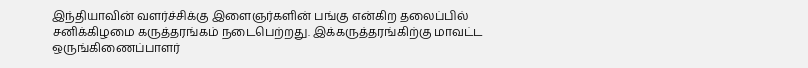இந்தியாவின் வளர்ச்சிக்கு இளைஞர்களின் பங்கு என்கிற தலைப்பில் சனிக்கிழமை கருத்தரங்கம் நடைபெற்றது. இக்கருத்தரங்கிற்கு மாவட்ட ஒருங்கிணைப்பாளர்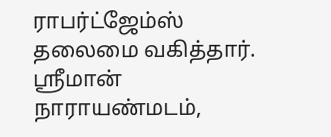ராபர்ட்ஜேம்ஸ் தலைமை வகித்தார். ஸ்ரீமான் நாராயண்மடம்,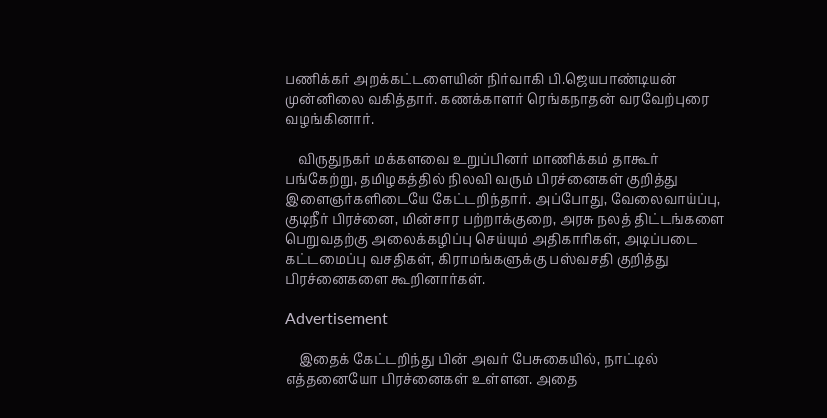பணிக்கர் அறக்கட்டளையின் நிர்வாகி பி.ஜெயபாண்டியன் முன்னிலை வகித்தார். கணக்காளர் ரெங்கநாதன் வரவேற்புரை வழங்கினார்.

    விருதுநகர் மக்களவை உறுப்பினர் மாணிக்கம் தாகூர் பங்கேற்று, தமிழகத்தில் நிலவி வரும் பிரச்னைகள் குறித்து இளைஞர்களிடையே கேட்டறிந்தார். அப்போது, வேலைவாய்ப்பு, குடிநீர் பிரச்னை, மின்சார பற்றாக்குறை, அரசு நலத் திட்டங்களை பெறுவதற்கு அலைக்கழிப்பு செய்யும் அதிகாரிகள், அடிப்படை கட்டமைப்பு வசதிகள், கிராமங்களுக்கு பஸ்வசதி குறித்து பிரச்னைகளை கூறினார்கள்.

Advertisement

    இதைக் கேட்டறிந்து பின் அவர் பேசுகையில், நாட்டில் எத்தனையோ பிரச்னைகள் உள்ளன. அதை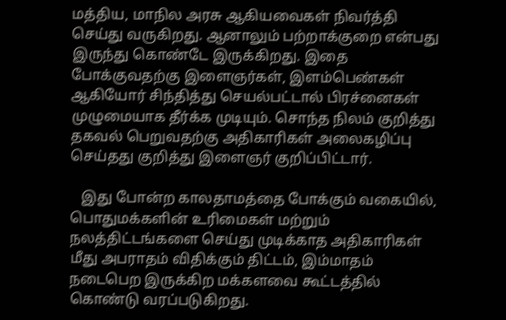மத்திய, மாநில அரசு ஆகியவைகள் நிவர்த்தி செய்து வருகிறது. ஆனாலும் பற்றாக்குறை என்பது இருந்து கொண்டே இருக்கிறது. இதை போக்குவதற்கு இளைஞர்கள், இளம்பெண்கள் ஆகியோர் சிந்தித்து செயல்பட்டால் பிரச்னைகள் முழுமையாக தீர்க்க முடியும். சொந்த நிலம் குறித்து தகவல் பெறுவதற்கு அதிகாரிகள் அலைகழிப்பு செய்தது குறித்து இளைஞர் குறிப்பிட்டார்.

   இது போன்ற காலதாமத்தை போக்கும் வகையில், பொதுமக்களின் உரிமைகள் மற்றும் நலத்திட்டங்களை செய்து முடிக்காத அதிகாரிகள் மீது அபராதம் விதிக்கும் திட்டம், இம்மாதம் நடைபெற இருக்கிற மக்களவை கூட்டத்தில் கொண்டு வரப்படுகிறது.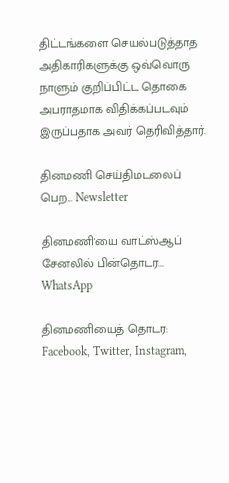திட்டங்களை செயல்படுத்தாத அதிகாரிகளுக்கு ஒவ்வொரு நாளும் குறிப்பிட்ட தொகை அபராதமாக விதிக்கப்படவும் இருப்பதாக அவர் தெரிவித்தார்.

தினமணி செய்திமடலைப் பெற... Newsletter

தினமணி'யை வாட்ஸ்ஆப் சேனலில் பின்தொடர... WhatsApp

தினமணியைத் தொடர: Facebook, Twitter, Instagram,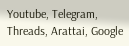Youtube, Telegram, Threads, Arattai, Google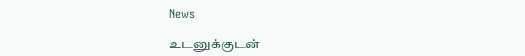News

உடனுக்குடன்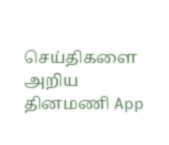செய்திகளை அறிய தினமணி App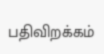பதிவிறக்கம்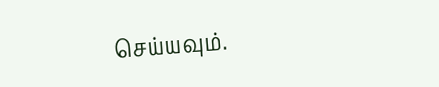செய்யவும்.